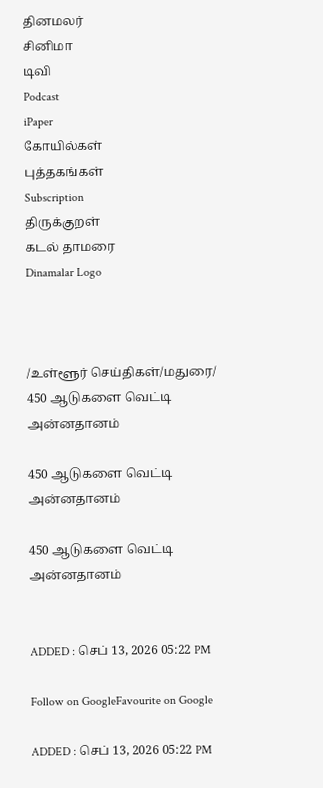தினமலர்
சினிமா
டிவி
Podcast
iPaper
கோயில்கள்
புத்தகங்கள்
Subscription
திருக்குறள்
கடல் தாமரை
Dinamalar Logo



/உள்ளூர் செய்திகள்/மதுரை/ 450 ஆடுகளை வெட்டி அன்னதானம்

450 ஆடுகளை வெட்டி அன்னதானம்

450 ஆடுகளை வெட்டி அன்னதானம்


ADDED : செப் 13, 2026 05:22 PM

Follow on GoogleFavourite on Google

ADDED : செப் 13, 2026 05:22 PM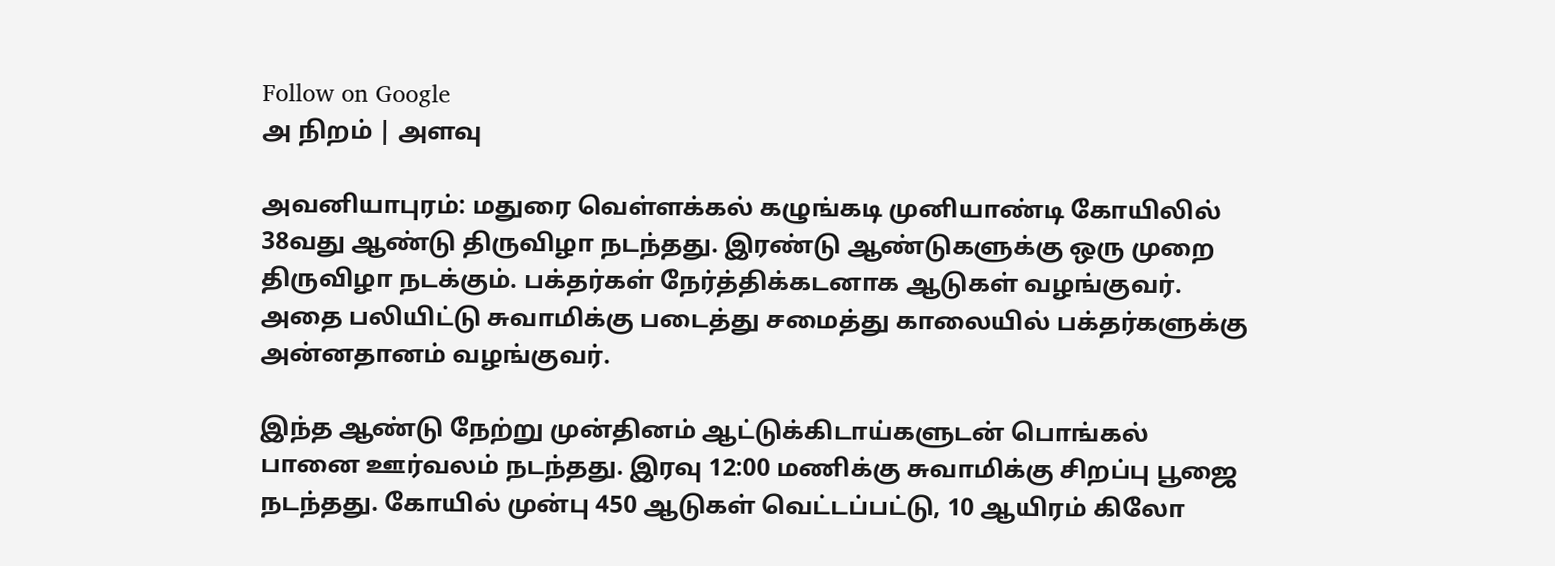Follow on Google
அ நிறம் | அளவு

அவனியாபுரம்: மதுரை வெள்ளக்கல் கழுங்கடி முனியாண்டி கோயிலில் 38வது ஆண்டு திருவிழா நடந்தது. இரண்டு ஆண்டுகளுக்கு ஒரு முறை திருவிழா நடக்கும். பக்தர்கள் நேர்த்திக்கடனாக ஆடுகள் வழங்குவர். அதை பலியிட்டு சுவாமிக்கு படைத்து சமைத்து காலையில் பக்தர்களுக்கு அன்னதானம் வழங்குவர்.

இந்த ஆண்டு நேற்று முன்தினம் ஆட்டுக்கிடாய்களுடன் பொங்கல் பானை ஊர்வலம் நடந்தது. இரவு 12:00 மணிக்கு சுவாமிக்கு சிறப்பு பூஜை நடந்தது. கோயில் முன்பு 450 ஆடுகள் வெட்டப்பட்டு, 10 ஆயிரம் கிலோ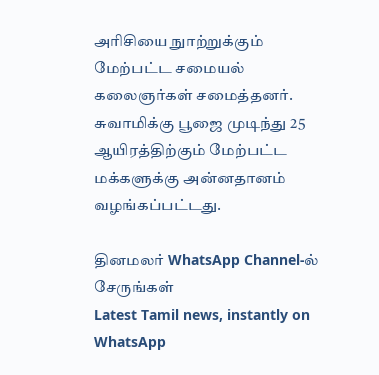அரிசியை நுாற்றுக்கும் மேற்பட்ட சமையல் கலைஞர்கள் சமைத்தனர். சுவாமிக்கு பூஜை முடிந்து 25 ஆயிரத்திற்கும் மேற்பட்ட மக்களுக்கு அன்னதானம் வழங்கப்பட்டது.

தினமலர் WhatsApp Channel-ல் சேருங்கள்
Latest Tamil news, instantly on WhatsApp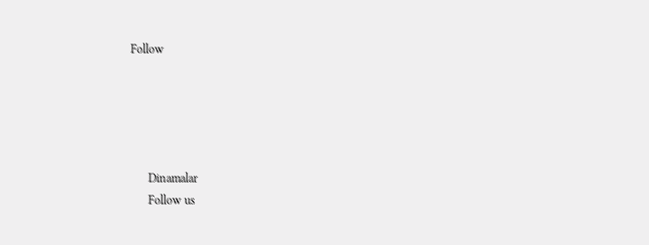Follow





      Dinamalar
      Follow us